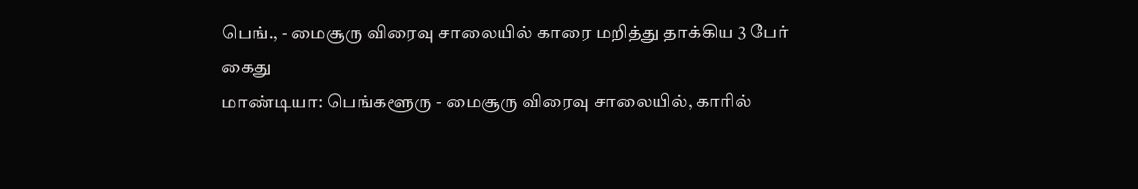பெங்., - மைசூரு விரைவு சாலையில் காரை மறித்து தாக்கிய 3 பேர் கைது
மாண்டியா: பெங்களூரு - மைசூரு விரைவு சாலையில், காரில்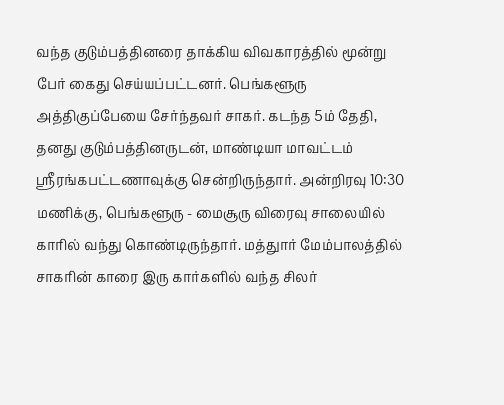வந்த குடும்பத்தினரை தாக்கிய விவகாரத்தில் மூன்று பேர் கைது செய்யப்பட்டனர். பெங்களூரு அத்திகுப்பேயை சேர்ந்தவர் சாகர். கடந்த 5ம் தேதி, தனது குடும்பத்தினருடன், மாண்டியா மாவட்டம் ஸ்ரீரங்கபட்டணாவுக்கு சென்றிருந்தார். அன்றிரவு 10:30 மணிக்கு, பெங்களூரு - மைசூரு விரைவு சாலையில் காரில் வந்து கொண்டிருந்தார். மத்துார் மேம்பாலத்தில் சாகரின் காரை இரு கார்களில் வந்த சிலர்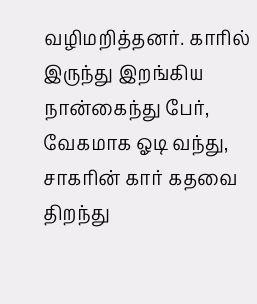வழிமறித்தனர். காரில் இருந்து இறங்கிய நான்கைந்து பேர், வேகமாக ஓடி வந்து, சாகரின் கார் கதவை திறந்து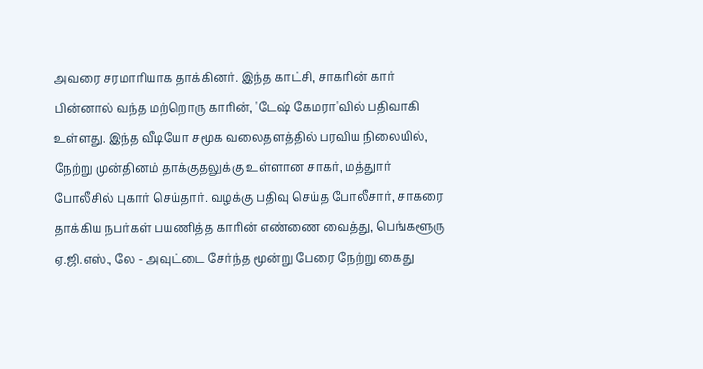அவரை சரமாரியாக தாக்கினர். இந்த காட்சி, சாகரின் கார் பின்னால் வந்த மற்றொரு காரின், 'டேஷ் கேமரா'வில் பதிவாகி உள்ளது. இந்த வீடியோ சமூக வலைதளத்தில் பரவிய நிலையில், நேற்று முன்தினம் தாக்குதலுக்கு உள்ளான சாகர், மத்துார் போலீசில் புகார் செய்தார். வழக்கு பதிவு செய்த போலீசார், சாகரை தாக்கிய நபர்கள் பயணித்த காரின் எண்ணை வைத்து, பெங்களூரு ஏ.ஜி.எஸ்., லே - அவுட்டை சேர்ந்த மூன்று பேரை நேற்று கைது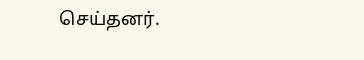செய்தனர்.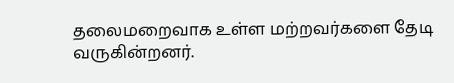தலைமறைவாக உள்ள மற்றவர்களை தேடி வருகின்றனர்.